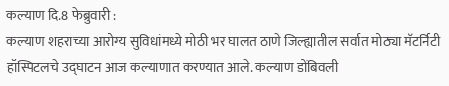कल्याण दि.8 फेब्रुवारी :
कल्याण शहराच्या आरोग्य सुविधांमध्ये मोठी भर घालत ठाणे जिल्ह्यातील सर्वात मोठ्या मॅटर्निटी हॉस्पिटलचे उद्घाटन आज कल्याणात करण्यात आले. कल्याण डोंबिवली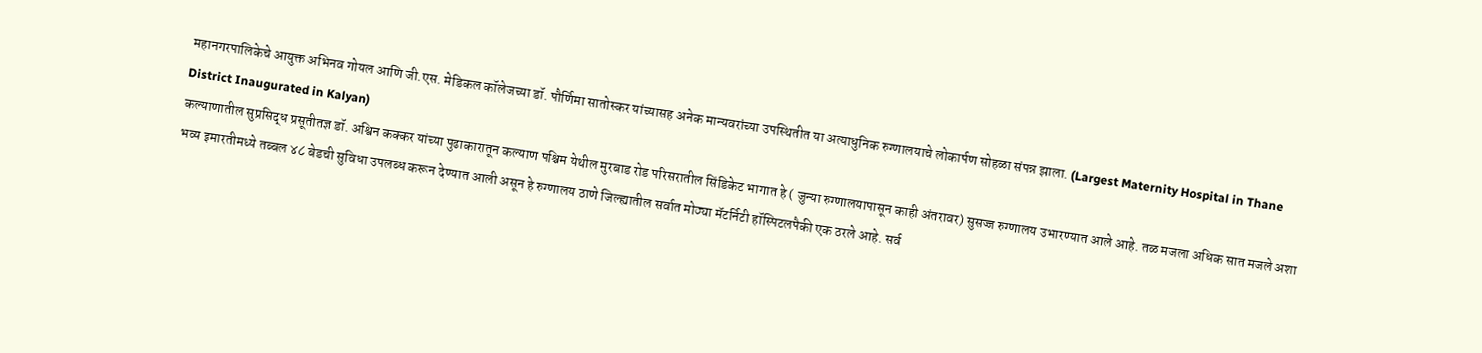महानगरपालिकेचे आयुक्त अभिनव गोयल आणि जी.एस. मेडिकल कॉलेजच्या डॉ. पौर्णिमा सातोस्कर यांच्यासह अनेक मान्यवरांच्या उपस्थितीत या अत्याधुनिक रुग्णालयाचे लोकार्पण सोहळा संपन्न झाला. (Largest Maternity Hospital in Thane District Inaugurated in Kalyan)
कल्याणातील सुप्रसिद्ध प्रसूतीतज्ञ डॉ. अश्विन कक्कर यांच्या पुढाकारातून कल्याण पश्चिम येथील मुरबाड रोड परिसरातील सिंडिकेट भागात हे ( जुन्या रुग्णालयापासून काही अंतरावर) सुसज्ज रुग्णालय उभारण्यात आले आहे. तळ मजला अधिक सात मजले अशा भव्य इमारतीमध्ये तब्बल ४८ बेडची सुविधा उपलब्ध करून देण्यात आली असून हे रुग्णालय ठाणे जिल्ह्यातील सर्वात मोठ्या मॅटर्निटी हॉस्पिटलपैकी एक ठरले आहे. सर्व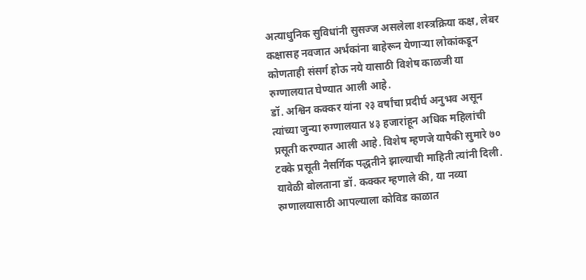अत्याधुनिक सुविधांनी सुसज्ज असलेला शस्त्रक्रिया कक्ष, लेबर कक्षासह नवजात अर्भकांना बाहेरून येणाऱ्या लोकांकडून कोणताही संसर्ग होऊ नये यासाठी विशेष काळजी या रुग्णालयात घेण्यात आली आहे.
डॉ. अश्विन कक्कर यांना २३ वर्षांचा प्रदीर्घ अनुभव असून त्यांच्या जुन्या रुग्णालयात ४३ हजारांहून अधिक महिलांची प्रसूती करण्यात आली आहे. विशेष म्हणजे यापैकी सुमारे ७० टक्के प्रसूती नैसर्गिक पद्धतीने झाल्याची माहिती त्यांनी दिली.
यावेळी बोलताना डॉ. कक्कर म्हणाले की, या नव्या रुग्णालयासाठी आपल्याला कोविड काळात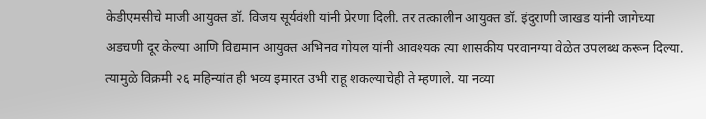केडीएमसीचे माजी आयुक्त डॉ. विजय सूर्यवंशी यांनी प्रेरणा दिली. तर तत्कालीन आयुक्त डॉ. इंदुराणी जाखड यांनी जागेच्या अडचणी दूर केल्या आणि विद्यमान आयुक्त अभिनव गोयल यांनी आवश्यक त्या शासकीय परवानग्या वेळेत उपलब्ध करून दिल्या. त्यामुळे विक्रमी २६ महिन्यांत ही भव्य इमारत उभी राहू शकल्याचेही ते म्हणाले. या नव्या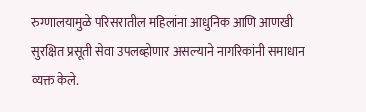रुग्णालयामुळे परिसरातील महिलांना आधुनिक आणि आणखी सुरक्षित प्रसूती सेवा उपलब्होणार असल्याने नागरिकांनी समाधान व्यक्त केले.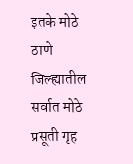इतके मोठे ठाणे जिल्ह्यातील सर्वात मोठे प्रसूती गृह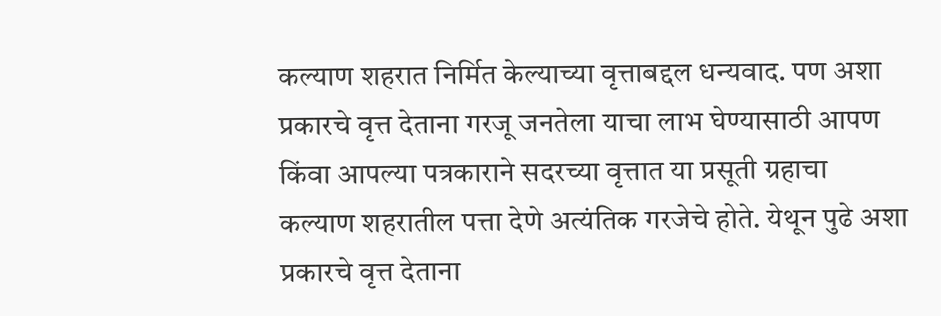कल्याण शहरात निर्मित केल्याच्या वृत्ताबद्दल धन्यवाद. पण अशा प्रकारचे वृत्त देताना गरजू जनतेला याचा लाभ घेण्यासाठी आपण किंवा आपल्या पत्रकाराने सदरच्या वृत्तात या प्रसूती ग्रहाचा कल्याण शहरातील पत्ता देणे अत्यंतिक गरजेचे होते. येथून पुढे अशा प्रकारचे वृत्त देताना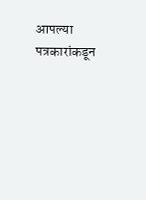आपल्या पत्रकारांकडून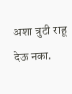अशा त्रुटी राहू देऊ नका.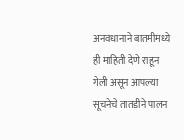अनवधानाने बातमीमध्ये ही माहिती देणे राहून गेली असून आपल्या सूचनेचे तातडीने पालन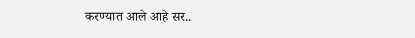करण्यात आले आहे सर..